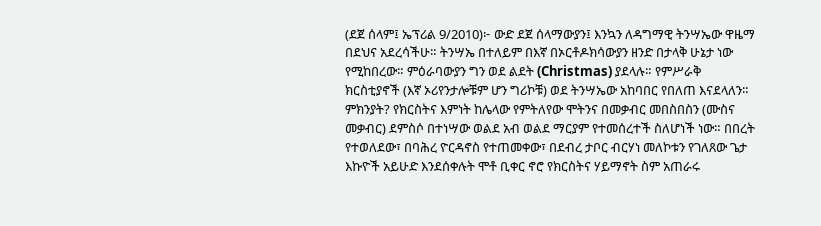(ደጀ ሰላም፤ ኤፕሪል 9/2010)፦ ውድ ደጀ ሰላማውያን፤ እንኳን ለዳግማዊ ትንሣኤው ዋዜማ በደህና አደረሳችሁ። ትንሣኤ በተለይም በእኛ በኦርቶዶክሳውያን ዘንድ በታላቅ ሁኔታ ነው የሚከበረው። ምዕራባውያን ግን ወደ ልደት (Christmas) ያደላሉ። የምሥራቅ ክርስቲያኖች (እኛ ኦሪየንታሎቹም ሆን ግሪኮቹ) ወደ ትንሣኤው አከባበር የበለጠ እናደላለን። ምክንያት? የክርስትና እምነት ከሌላው የምትለየው ሞትንና በመቃብር መበስበስን (ሙስና መቃብር) ደምስሶ በተነሣው ወልደ አብ ወልደ ማርያም የተመሰረተች ስለሆነች ነው። በበረት የተወለደው፣ በባሕረ ዮርዳኖስ የተጠመቀው፣ በደብረ ታቦር ብርሃነ መለኮቱን የገለጸው ጌታ እኩዮች አይሁድ እንደሰቀሉት ሞቶ ቢቀር ኖሮ የክርስትና ሃይማኖት ስም አጠራሩ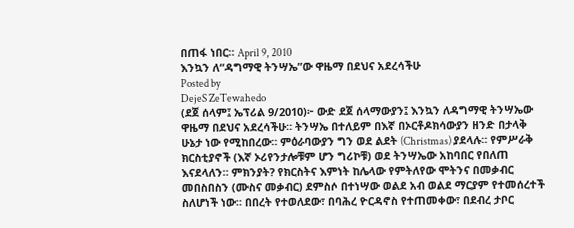በጠፋ ነበር። April 9, 2010
እንኳን ለ“ዳግማዊ ትንሣኤ”ው ዋዜማ በደህና አደረሳችሁ
Posted by
DejeS ZeTewahedo
(ደጀ ሰላም፤ ኤፕሪል 9/2010)፦ ውድ ደጀ ሰላማውያን፤ እንኳን ለዳግማዊ ትንሣኤው ዋዜማ በደህና አደረሳችሁ። ትንሣኤ በተለይም በእኛ በኦርቶዶክሳውያን ዘንድ በታላቅ ሁኔታ ነው የሚከበረው። ምዕራባውያን ግን ወደ ልደት (Christmas) ያደላሉ። የምሥራቅ ክርስቲያኖች (እኛ ኦሪየንታሎቹም ሆን ግሪኮቹ) ወደ ትንሣኤው አከባበር የበለጠ እናደላለን። ምክንያት? የክርስትና እምነት ከሌላው የምትለየው ሞትንና በመቃብር መበስበስን (ሙስና መቃብር) ደምስሶ በተነሣው ወልደ አብ ወልደ ማርያም የተመሰረተች ስለሆነች ነው። በበረት የተወለደው፣ በባሕረ ዮርዳኖስ የተጠመቀው፣ በደብረ ታቦር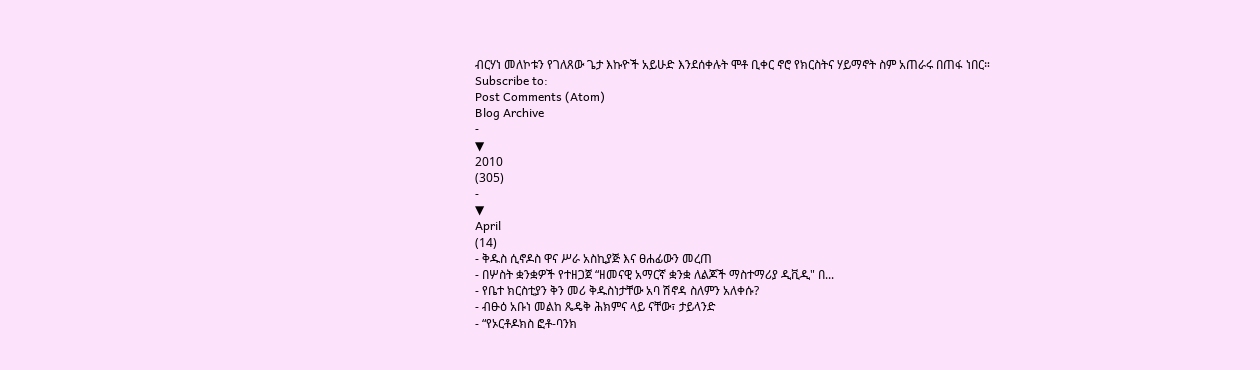ብርሃነ መለኮቱን የገለጸው ጌታ እኩዮች አይሁድ እንደሰቀሉት ሞቶ ቢቀር ኖሮ የክርስትና ሃይማኖት ስም አጠራሩ በጠፋ ነበር።
Subscribe to:
Post Comments (Atom)
Blog Archive
-
▼
2010
(305)
-
▼
April
(14)
- ቅዱስ ሲኖዶስ ዋና ሥራ አስኪያጅ እና ፀሐፊውን መረጠ
- በሦስት ቋንቋዎች የተዘጋጀ “ዘመናዊ አማርኛ ቋንቋ ለልጆች ማስተማሪያ ዲቪዲ" በ...
- የቤተ ክርስቲያን ቅን መሪ ቅዱስነታቸው አባ ሽኖዳ ስለምን አለቀሱ?
- ብፁዕ አቡነ መልከ ጼዴቅ ሕክምና ላይ ናቸው፣ ታይላንድ
- “የኦርቶዶክስ ፎቶ-ባንክ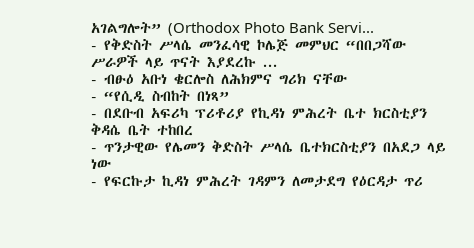አገልግሎት” (Orthodox Photo Bank Servi...
- የቅድስት ሥላሴ መንፈሳዊ ኮሌጅ መምህር “በበጋሻው ሥራዎች ላይ ጥናት እያደረኩ ...
- ብፁዕ አቡነ ቄርሎስ ለሕክምና ግሪክ ናቸው
- “የሲዲ ስብከት በነጻ”
- በደቡብ አፍሪካ ፕሪቶሪያ የኪዳነ ምሕረት ቤተ ክርስቲያን ቅዳሴ ቤት ተከበረ
- ጥንታዊው የሌመን ቅድስት ሥላሴ ቤተክርስቲያን በአደጋ ላይ ነው
- የፍርኩታ ኪዳነ ምሕረት ገዳምን ለመታደግ የዕርዳታ ጥሪ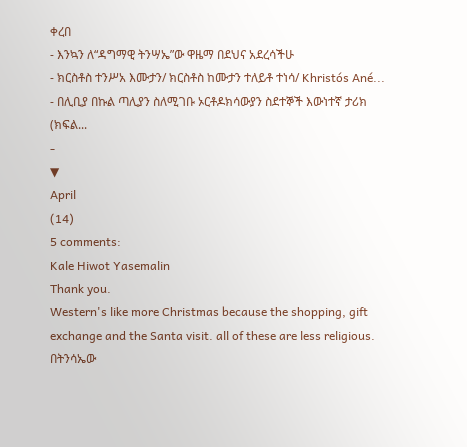ቀረበ
- እንኳን ለ“ዳግማዊ ትንሣኤ”ው ዋዜማ በደህና አደረሳችሁ
- ክርስቶስ ተንሥአ እሙታን/ ክርስቶስ ከሙታን ተለይቶ ተነሳ/ Khristós Ané...
- በሊቢያ በኩል ጣሊያን ስለሚገቡ ኦርቶዶክሳውያን ስደተኞች እውነተኛ ታሪክ (ክፍል...
-
▼
April
(14)
5 comments:
Kale Hiwot Yasemalin
Thank you.
Western's like more Christmas because the shopping, gift exchange and the Santa visit. all of these are less religious.
በትንሳኤው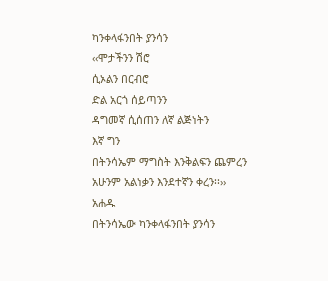ካንቀላፋንበት ያንሳን
‹‹ሞታችንን ሽሮ
ሲኦልን በርብሮ
ድል አርጎ ሰይጣንን
ዳግመኛ ሲሰጠን ለኛ ልጅነትን
እኛ ግን
በትንሳኤም ማግስት እንቅልፍን ጨምረን
አሁንም አልነቃን እንደተኛን ቀረን፡፡››
አሐዱ
በትንሳኤው ካንቀላፋንበት ያንሳን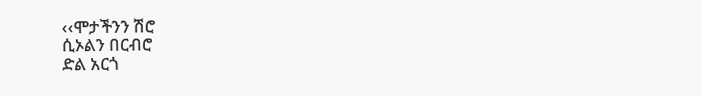‹‹ሞታችንን ሽሮ
ሲኦልን በርብሮ
ድል አርጎ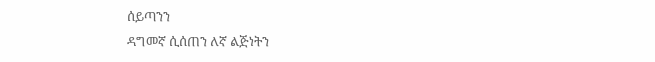ሰይጣንን
ዳግመኛ ሲሰጠን ለኛ ልጅነትን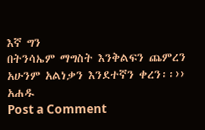እኛ ግን
በትንሳኤም ማግስት እንቅልፍን ጨምረን
አሁንም አልነቃን እንደተኛን ቀረን፡፡››
አሐዱ
Post a Comment